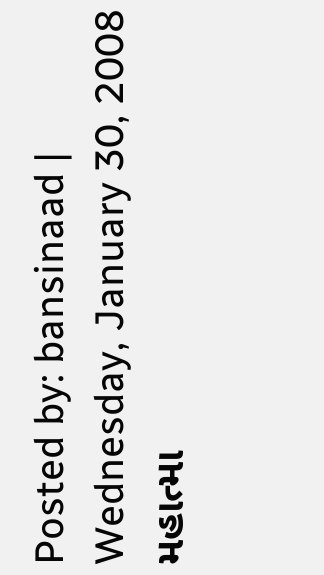Posted by: bansinaad | Wednesday, January 30, 2008
મહાત્મા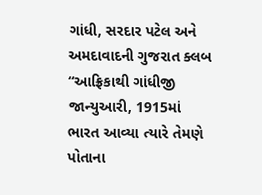ગાંધી, સરદાર પટેલ અને અમદાવાદની ગુજરાત ક્લબ
“આફ્રિકાથી ગાંધીજી જાન્યુઆરી, 1915માં ભારત આવ્યા ત્યારે તેમણે પોતાના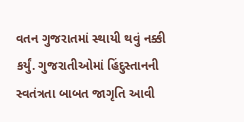વતન ગુજરાતમાં સ્થાયી થવું નક્કી કર્યું. ગુજરાતીઓમાં હિંદુસ્તાનની સ્વતંત્રતા બાબત જાગૃતિ આવી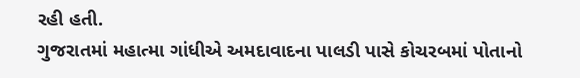રહી હતી.
ગુજરાતમાં મહાત્મા ગાંધીએ અમદાવાદના પાલડી પાસે કોચરબમાં પોતાનો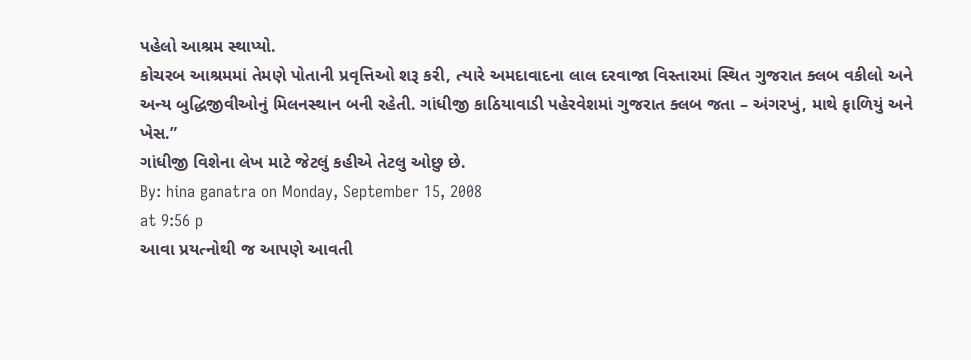પહેલો આશ્રમ સ્થાપ્યો.
કોચરબ આશ્રમમાં તેમણે પોતાની પ્રવૃત્તિઓ શરૂ કરી, ત્યારે અમદાવાદના લાલ દરવાજા વિસ્તારમાં સ્થિત ગુજરાત ક્લબ વકીલો અને અન્ય બુદ્ધિજીવીઓનું મિલનસ્થાન બની રહેતી. ગાંધીજી કાઠિયાવાડી પહેરવેશમાં ગુજરાત ક્લબ જતા – અંગરખું, માથે ફાળિયું અને ખેસ.”
ગાંધીજી વિશેના લેખ માટે જેટલું કહીએ તેટલુ ઓછુ છે.
By: hina ganatra on Monday, September 15, 2008
at 9:56 p
આવા પ્રયત્નોથી જ આપણે આવતી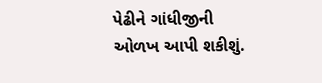પેઢીને ગાંધીજીની ઓળખ આપી શકીશું.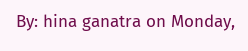By: hina ganatra on Monday,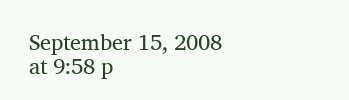September 15, 2008
at 9:58 p